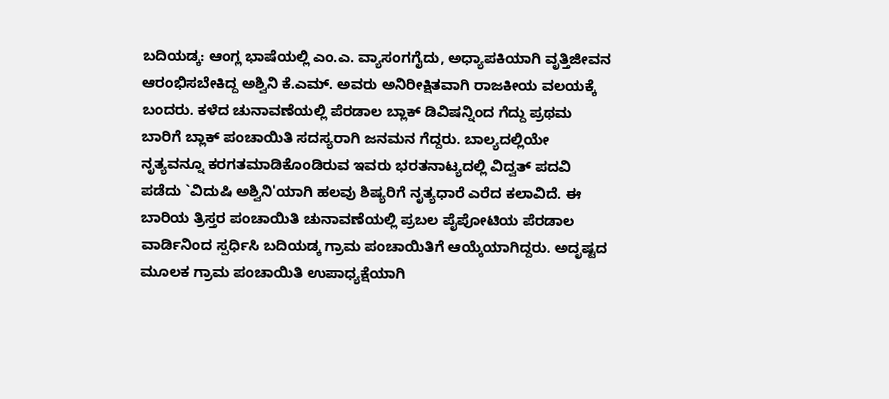ಬದಿಯಡ್ಕ: ಆಂಗ್ಲ ಭಾಷೆಯಲ್ಲಿ ಎಂ.ಎ. ವ್ಯಾಸಂಗಗೈದು, ಅಧ್ಯಾಪಕಿಯಾಗಿ ವೃತ್ತಿಜೀವನ ಆರಂಭಿಸಬೇಕಿದ್ದ ಅಶ್ವಿನಿ ಕೆ.ಎಮ್. ಅವರು ಅನಿರೀಕ್ಷಿತವಾಗಿ ರಾಜಕೀಯ ವಲಯಕ್ಕೆ ಬಂದರು. ಕಳೆದ ಚುನಾವಣೆಯಲ್ಲಿ ಪೆರಡಾಲ ಬ್ಲಾಕ್ ಡಿವಿಷನ್ನಿಂದ ಗೆದ್ದು ಪ್ರಥಮ ಬಾರಿಗೆ ಬ್ಲಾಕ್ ಪಂಚಾಯಿತಿ ಸದಸ್ಯರಾಗಿ ಜನಮನ ಗೆದ್ದರು. ಬಾಲ್ಯದಲ್ಲಿಯೇ ನೃತ್ಯವನ್ನೂ ಕರಗತಮಾಡಿಕೊಂಡಿರುವ ಇವರು ಭರತನಾಟ್ಯದಲ್ಲಿ ವಿದ್ವತ್ ಪದವಿ ಪಡೆದು `ವಿದುಷಿ ಅಶ್ವಿನಿ'ಯಾಗಿ ಹಲವು ಶಿಷ್ಯರಿಗೆ ನೃತ್ಯಧಾರೆ ಎರೆದ ಕಲಾವಿದೆ. ಈ ಬಾರಿಯ ತ್ರಿಸ್ತರ ಪಂಚಾಯಿತಿ ಚುನಾವಣೆಯಲ್ಲಿ ಪ್ರಬಲ ಪೈಪೋಟಿಯ ಪೆರಡಾಲ ವಾರ್ಡಿನಿಂದ ಸ್ಪರ್ಧಿಸಿ ಬದಿಯಡ್ಕ ಗ್ರಾಮ ಪಂಚಾಯಿತಿಗೆ ಆಯ್ಕೆಯಾಗಿದ್ದರು. ಅದೃಷ್ಟದ ಮೂಲಕ ಗ್ರಾಮ ಪಂಚಾಯಿತಿ ಉಪಾಧ್ಯಕ್ಷೆಯಾಗಿ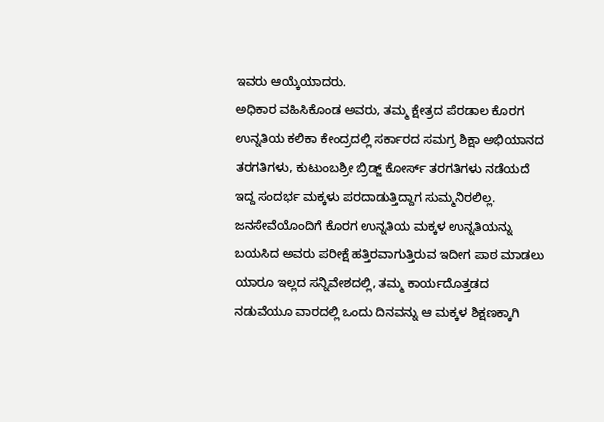ಇವರು ಆಯ್ಕೆಯಾದರು.
ಅಧಿಕಾರ ವಹಿಸಿಕೊಂಡ ಅವರು, ತಮ್ಮ ಕ್ಷೇತ್ರದ ಪೆರಡಾಲ ಕೊರಗ ಉನ್ನತಿಯ ಕಲಿಕಾ ಕೇಂದ್ರದಲ್ಲಿ ಸರ್ಕಾರದ ಸಮಗ್ರ ಶಿಕ್ಷಾ ಅಭಿಯಾನದ ತರಗತಿಗಳು, ಕುಟುಂಬಶ್ರೀ ಬ್ರಿಡ್ಜ್ ಕೋರ್ಸ್ ತರಗತಿಗಳು ನಡೆಯದೆ ಇದ್ದ ಸಂದರ್ಭ ಮಕ್ಕಳು ಪರದಾಡುತ್ತಿದ್ದಾಗ ಸುಮ್ಮನಿರಲಿಲ್ಲ. ಜನಸೇವೆಯೊಂದಿಗೆ ಕೊರಗ ಉನ್ನತಿಯ ಮಕ್ಕಳ ಉನ್ನತಿಯನ್ನು ಬಯಸಿದ ಅವರು ಪರೀಕ್ಷೆ ಹತ್ತಿರವಾಗುತ್ತಿರುವ ಇದೀಗ ಪಾಠ ಮಾಡಲು ಯಾರೂ ಇಲ್ಲದ ಸನ್ನಿವೇಶದಲ್ಲಿ, ತಮ್ಮ ಕಾರ್ಯದೊತ್ತಡದ ನಡುವೆಯೂ ವಾರದಲ್ಲಿ ಒಂದು ದಿನವನ್ನು ಆ ಮಕ್ಕಳ ಶಿಕ್ಷಣಕ್ಕಾಗಿ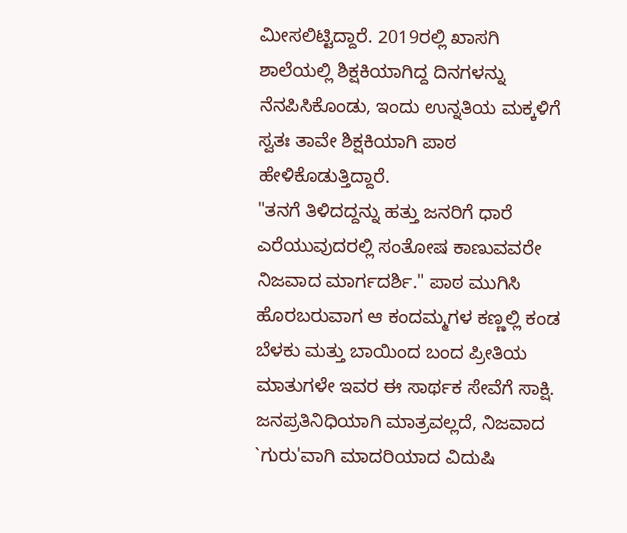ಮೀಸಲಿಟ್ಟಿದ್ದಾರೆ. 2019ರಲ್ಲಿ ಖಾಸಗಿ ಶಾಲೆಯಲ್ಲಿ ಶಿಕ್ಷಕಿಯಾಗಿದ್ದ ದಿನಗಳನ್ನು ನೆನಪಿಸಿಕೊಂಡು, ಇಂದು ಉನ್ನತಿಯ ಮಕ್ಕಳಿಗೆ ಸ್ವತಃ ತಾವೇ ಶಿಕ್ಷಕಿಯಾಗಿ ಪಾಠ ಹೇಳಿಕೊಡುತ್ತಿದ್ದಾರೆ.
"ತನಗೆ ತಿಳಿದದ್ದನ್ನು ಹತ್ತು ಜನರಿಗೆ ಧಾರೆ ಎರೆಯುವುದರಲ್ಲಿ ಸಂತೋಷ ಕಾಣುವವರೇ ನಿಜವಾದ ಮಾರ್ಗದರ್ಶಿ." ಪಾಠ ಮುಗಿಸಿ ಹೊರಬರುವಾಗ ಆ ಕಂದಮ್ಮಗಳ ಕಣ್ಣಲ್ಲಿ ಕಂಡ ಬೆಳಕು ಮತ್ತು ಬಾಯಿಂದ ಬಂದ ಪ್ರೀತಿಯ ಮಾತುಗಳೇ ಇವರ ಈ ಸಾರ್ಥಕ ಸೇವೆಗೆ ಸಾಕ್ಷಿ. ಜನಪ್ರತಿನಿಧಿಯಾಗಿ ಮಾತ್ರವಲ್ಲದೆ, ನಿಜವಾದ `ಗುರು'ವಾಗಿ ಮಾದರಿಯಾದ ವಿದುಷಿ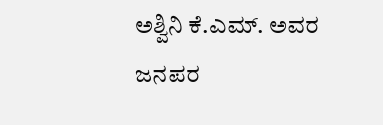ಅಶ್ವಿನಿ ಕೆ.ಎಮ್. ಅವರ ಜನಪರ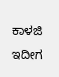ಕಾಳಜಿ ಇದೀಗ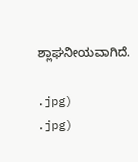ಶ್ಲಾಘನೀಯವಾಗಿದೆ.

.jpg)
.jpg)